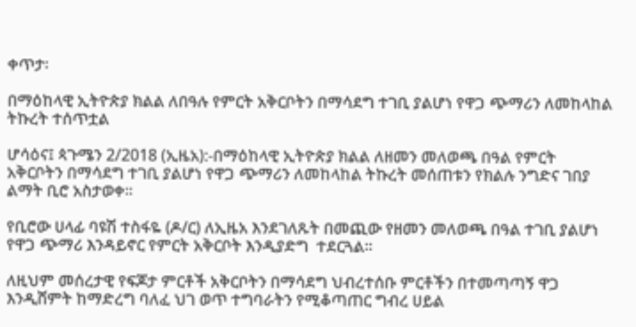ቀጥታ፡

በማዕከላዊ ኢትዮጵያ ክልል ለበዓሉ የምርት አቅርቦትን በማሳደግ ተገቢ ያልሆነ የዋጋ ጭማሪን ለመከላከል ትኩረት ተሰጥቷል

ሆሳዕና፤ ጳጉሜን 2/2018 (ኢዜአ):-በማዕከላዊ ኢትዮጵያ ክልል ለዘመን መለወጫ በዓል የምርት አቅርቦትን በማሳደግ ተገቢ ያልሆነ የዋጋ ጭማሪን ለመከላከል ትኩረት መሰጠቱን የክልሉ ንግድና ገበያ ልማት ቢሮ አስታወቀ።

የቢሮው ሀላፊ ባዩሽ ተስፋዬ (ዶ/ር) ለኢዜአ እንደገለጹት በመጪው የዘመን መለወጫ በዓል ተገቢ ያልሆነ የዋጋ ጭማሪ እንዳይኖር የምርት አቅርቦት እንዲያድግ  ተደርጓል።

ለዚህም መሰረታዊ የፍጆታ ምርቶች አቅርቦትን በማሳደግ ህብረተሰቡ ምርቶችን በተመጣጣኝ ዋጋ እንዲሸምት ከማድረግ ባለፈ ህገ ወጥ ተግባራትን የሚቆጣጠር ግብረ ሀይል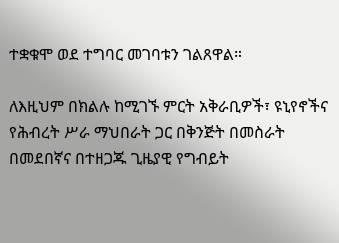ተቋቁሞ ወደ ተግባር መገባቱን ገልጸዋል።

ለእዚህም በክልሉ ከሚገኙ ምርት አቅራቢዎች፣ ዩኒየኖችና የሕብረት ሥራ ማህበራት ጋር በቅንጅት በመስራት በመደበኛና በተዘጋጁ ጊዜያዊ የግብይት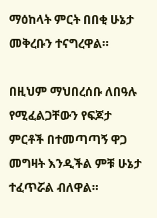ማዕከላት ምርት በበቂ ሁኔታ መቅረቡን ተናግረዋል።

በዚህም ማህበረሰቡ ለበዓሉ የሚፈልጋቸውን የፍጆታ ምርቶች በተመጣጣኝ ዋጋ መግዛት እንዲችል ምቹ ሁኔታ ተፈጥሯል ብለዋል።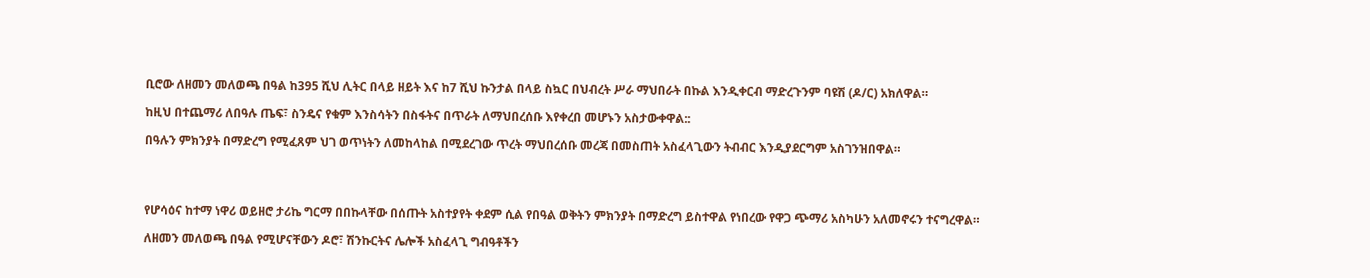ቢሮው ለዘመን መለወጫ በዓል ከ395 ሺህ ሊትር በላይ ዘይት እና ከ7 ሺህ ኩንታል በላይ ስኳር በህብረት ሥራ ማህበራት በኩል እንዲቀርብ ማድረጉንም ባዩሽ (ዶ/ር) አክለዋል።

ከዚህ በተጨማሪ ለበዓሉ ጤፍ፣ ስንዴና የቁም እንስሳትን በስፋትና በጥራት ለማህበረሰቡ እየቀረበ መሆኑን አስታውቀዋል::

በዓሉን ምክንያት በማድረግ የሚፈጸም ህገ ወጥነትን ለመከላከል በሚደረገው ጥረት ማህበረሰቡ መረጃ በመስጠት አስፈላጊውን ትብብር እንዲያደርግም አስገንዝበዋል።




የሆሳዕና ከተማ ነዋሪ ወይዘሮ ታሪኬ ግርማ በበኩላቸው በሰጡት አስተያየት ቀደም ሲል የበዓል ወቅትን ምክንያት በማድረግ ይስተዋል የነበረው የዋጋ ጭማሪ አስካሁን አለመኖሩን ተናግረዋል።

ለዘመን መለወጫ በዓል የሚሆናቸውን ዶሮ፣ ሽንኩርትና ሌሎች አስፈላጊ ግብዓቶችን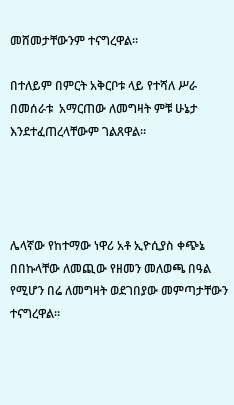መሸመታቸውንም ተናግረዋል።

በተለይም በምርት አቅርቦቱ ላይ የተሻለ ሥራ በመሰራቱ  አማርጠው ለመግዛት ምቹ ሁኔታ እንደተፈጠረላቸውም ገልጸዋል።




ሌላኛው የከተማው ነዋሪ አቶ ኢዮሲያስ ቀጭኔ በበኩላቸው ለመጪው የዘመን መለወጫ በዓል የሚሆን በሬ ለመግዛት ወደገበያው መምጣታቸውን ተናግረዋል።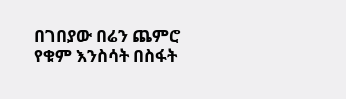በገበያው በሬን ጨምሮ የቁም እንስሳት በስፋት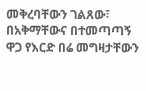መቅረባቸውን ገልጸው፣ በአቅማቸውና በተመጣጣኝ ዋጋ የእርድ በሬ መግዛታቸውን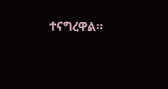ተናግረዋል።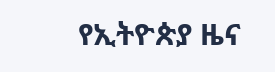የኢትዮጵያ ዜና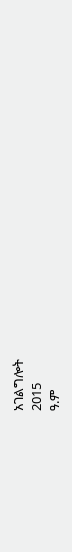አገልግሎት
2015
ዓ.ም